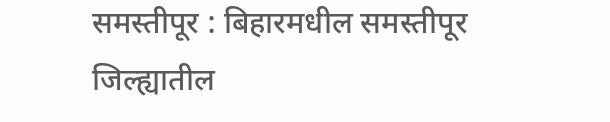समस्तीपूर : बिहारमधील समस्तीपूर जिल्ह्यातील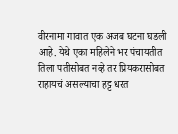वीरनामा गावात एक अजब घटना घडली आहे. येथे एका महिलेने भर पंचायतीत तिला पतीसोबत नव्हे तर प्रियकरासोबत राहायचं असल्याचा हट्ट धरत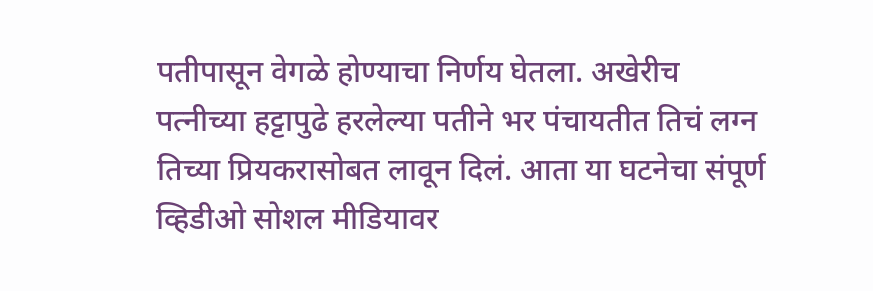पतीपासून वेगळे होण्याचा निर्णय घेतला. अखेरीच पत्नीच्या हट्टापुढे हरलेल्या पतीने भर पंचायतीत तिचं लग्न तिच्या प्रियकरासोबत लावून दिलं. आता या घटनेचा संपूर्ण व्हिडीओ सोशल मीडियावर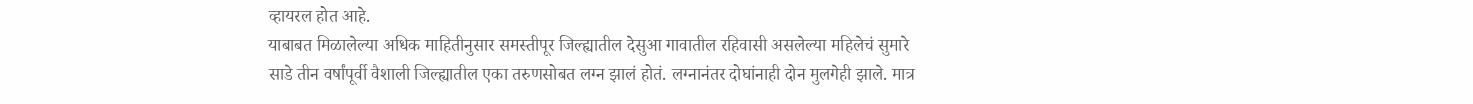व्हायरल होत आहे.
याबाबत मिळालेल्या अधिक माहितीनुसार समस्तीपूर जिल्ह्यातील देसुआ गावातील रहिवासी असलेल्या महिलेचं सुमारे साडे तीन वर्षांपूर्वी वैशाली जिल्ह्यातील एका तरुणसोबत लग्न झालं होतं. लग्नानंतर दोघांनाही दोन मुलगेही झाले. मात्र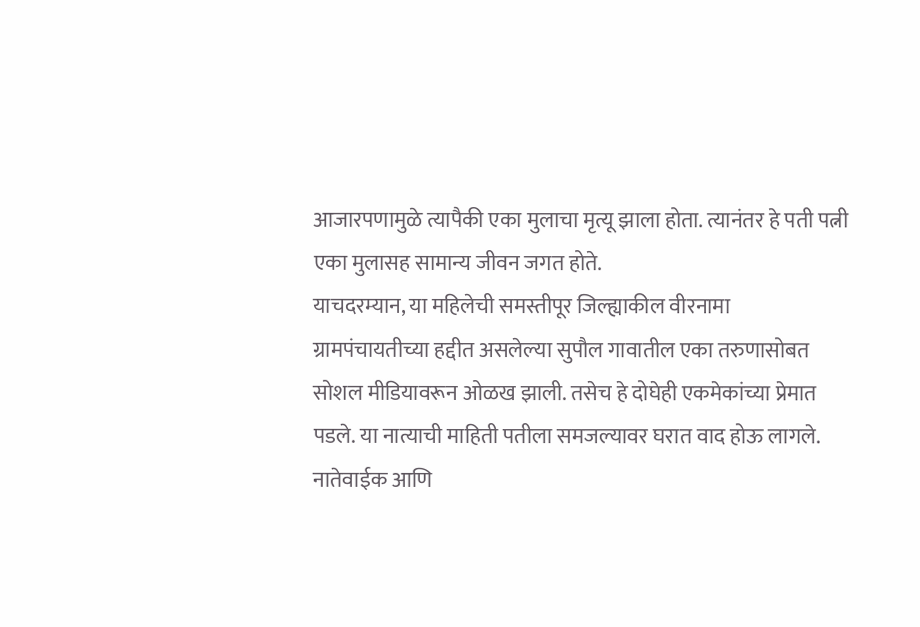आजारपणामुळे त्यापैकी एका मुलाचा मृत्यू झाला होता. त्यानंतर हे पती पत्नी एका मुलासह सामान्य जीवन जगत होते.
याचदरम्यान, या महिलेची समस्तीपूर जिल्ह्याकील वीरनामा ग्रामपंचायतीच्या हद्दीत असलेल्या सुपौल गावातील एका तरुणासोबत सोशल मीडियावरून ओळख झाली. तसेच हे दोघेही एकमेकांच्या प्रेमात पडले. या नात्याची माहिती पतीला समजल्यावर घरात वाद होऊ लागले. नातेवाईक आणि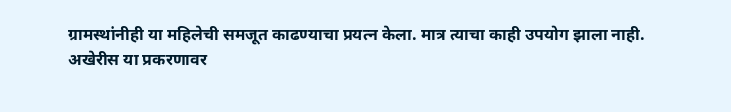ग्रामस्थांनीही या महिलेची समजूत काढण्याचा प्रयत्न केला. मात्र त्याचा काही उपयोग झाला नाही.
अखेरीस या प्रकरणावर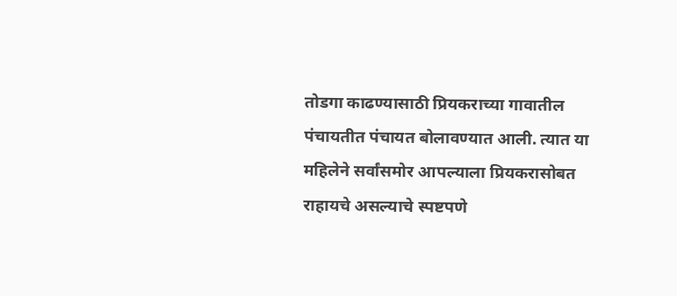तोडगा काढण्यासाठी प्रियकराच्या गावातील पंचायतीत पंचायत बोलावण्यात आली. त्यात या महिलेने सर्वांसमोर आपल्याला प्रियकरासोबत राहायचे असल्याचे स्पष्टपणे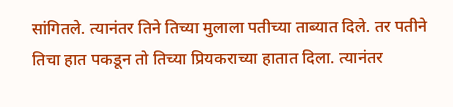सांगितले. त्यानंतर तिने तिच्या मुलाला पतीच्या ताब्यात दिले. तर पतीने तिचा हात पकडून तो तिच्या प्रियकराच्या हातात दिला. त्यानंतर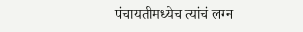पंचायतीमध्येच त्यांचं लग्न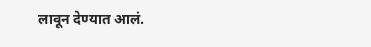लावून देण्यात आलं.